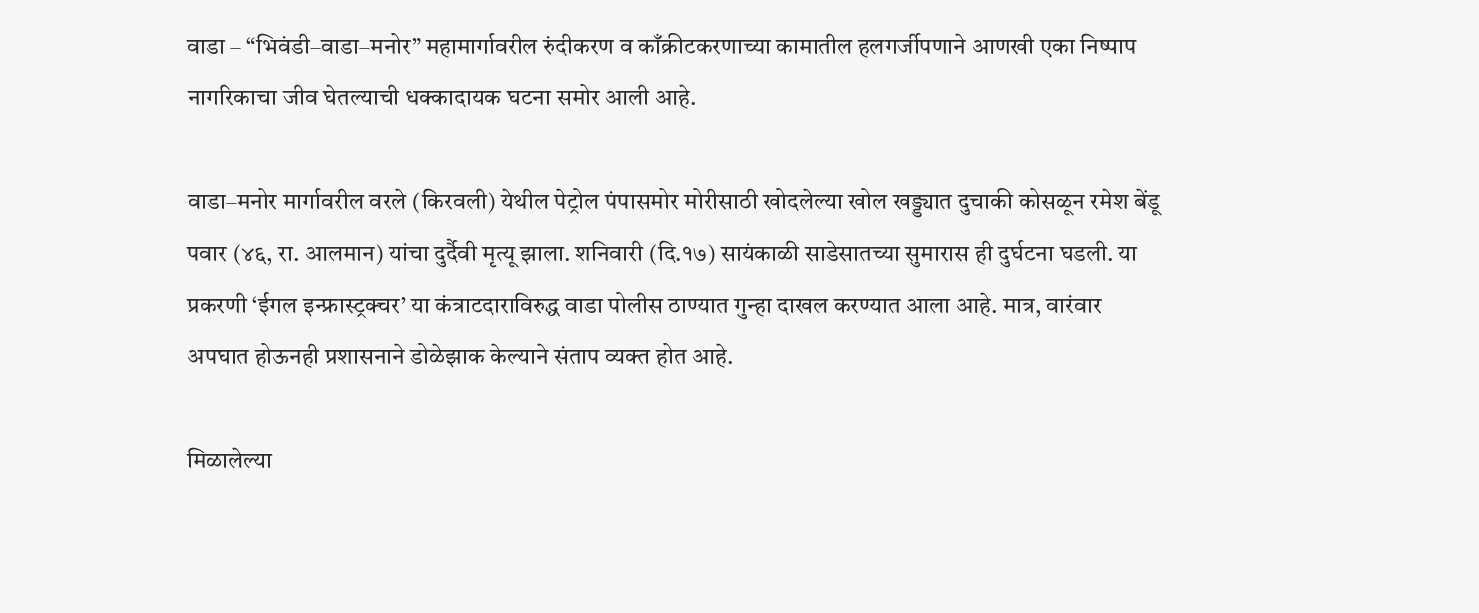वाडा – “भिवंडी–वाडा–मनोर” महामार्गावरील रुंदीकरण व काँक्रीटकरणाच्या कामातील हलगर्जीपणाने आणखी एका निष्पाप नागरिकाचा जीव घेतल्याची धक्कादायक घटना समोर आली आहे.

वाडा–मनोर मार्गावरील वरले (किरवली) येथील पेट्रोल पंपासमोर मोरीसाठी खोदलेल्या खोल खड्ड्यात दुचाकी कोसळून रमेश बेंडू पवार (४६, रा. आलमान) यांचा दुर्दैवी मृत्यू झाला. शनिवारी (दि.१७) सायंकाळी साडेसातच्या सुमारास ही दुर्घटना घडली. या प्रकरणी ‘ईगल इन्फ्रास्ट्रक्चर’ या कंत्राटदाराविरुद्ध वाडा पोलीस ठाण्यात गुन्हा दाखल करण्यात आला आहे. मात्र, वारंवार अपघात होऊनही प्रशासनाने डोळेझाक केल्याने संताप व्यक्त होत आहे.

मिळालेल्या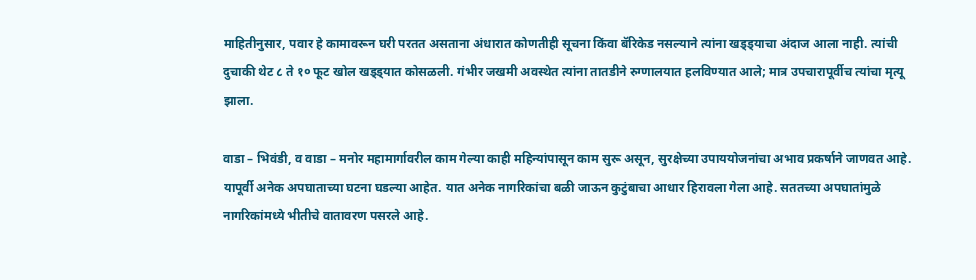माहितीनुसार, पवार हे कामावरून घरी परतत असताना अंधारात कोणतीही सूचना किंवा बॅरिकेड नसल्याने त्यांना खड्ड्याचा अंदाज आला नाही. त्यांची दुचाकी थेट ८ ते १० फूट खोल खड्ड्यात कोसळली. गंभीर जखमी अवस्थेत त्यांना तातडीने रुग्णालयात हलविण्यात आले; मात्र उपचारापूर्वीच त्यांचा मृत्यू झाला.

वाडा – भिवंडी, व वाडा – मनोर महामार्गावरील काम गेल्या काही महिन्यांपासून काम सुरू असून, सुरक्षेच्या उपाययोजनांचा अभाव प्रकर्षाने जाणवत आहे. यापूर्वी अनेक अपघाताच्या घटना घडल्या आहेत. यात अनेक नागरिकांचा बळी जाऊन कुटुंबाचा आधार हिरावला गेला आहे. सततच्या अपघातांमुळे नागरिकांमध्ये भीतीचे वातावरण पसरले आहे.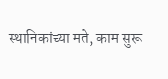स्थानिकांच्या मते, काम सुरू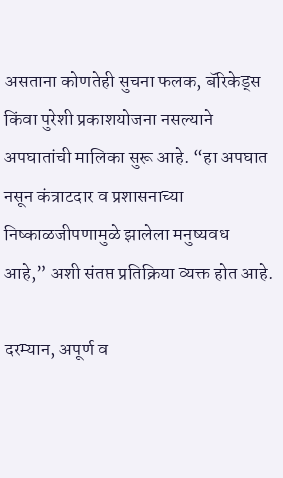असताना कोणतेही सुचना फलक, बॅरिकेड्स किंवा पुरेशी प्रकाशयोजना नसल्याने अपघातांची मालिका सुरू आहे. “हा अपघात नसून कंत्राटदार व प्रशासनाच्या निष्काळजीपणामुळे झालेला मनुष्यवध आहे,” अशी संतप्त प्रतिक्रिया व्यक्त होत आहे.

दरम्यान, अपूर्ण व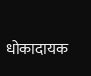धोकादायक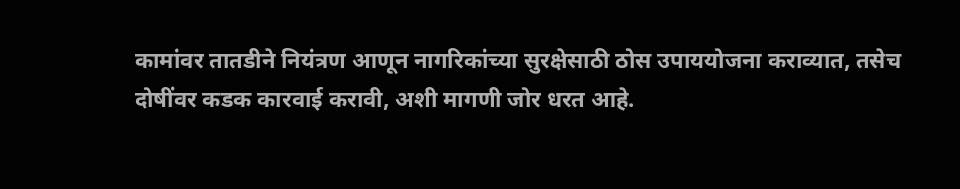कामांवर तातडीने नियंत्रण आणून नागरिकांच्या सुरक्षेसाठी ठोस उपाययोजना कराव्यात, तसेच दोषींवर कडक कारवाई करावी, अशी मागणी जोर धरत आहे.